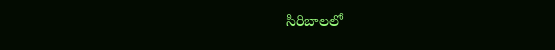సిరిబాలలో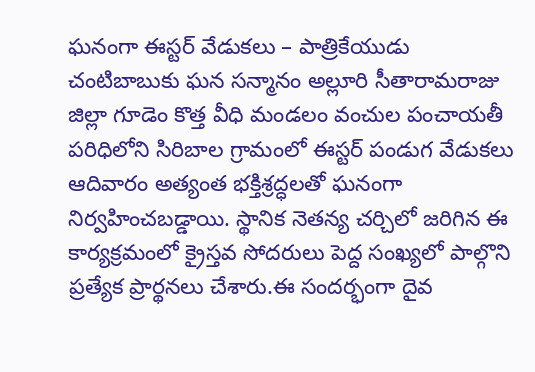ఘనంగా ఈస్టర్ వేడుకలు – పాత్రికేయుడు చంటిబాబుకు ఘన సన్మానం అల్లూరి సీతారామరాజు జిల్లా గూడెం కొత్త వీధి మండలం వంచుల పంచాయతీ పరిధిలోని సిరిబాల గ్రామంలో ఈస్టర్ పండుగ వేడుకలు ఆదివారం అత్యంత భక్తిశ్రద్ధలతో ఘనంగా నిర్వహించబడ్డాయి. స్థానిక నెతన్య చర్చిలో జరిగిన ఈ కార్యక్రమంలో క్రైస్తవ సోదరులు పెద్ద సంఖ్యలో పాల్గొని ప్రత్యేక ప్రార్థనలు చేశారు.ఈ సందర్భంగా దైవ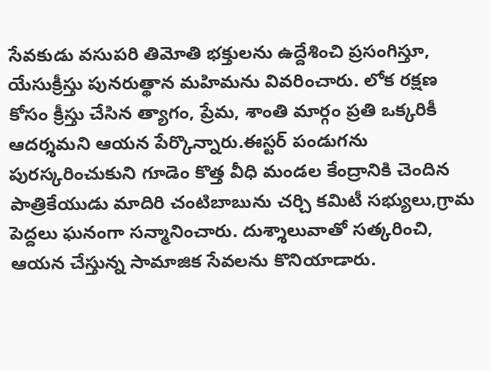సేవకుడు వసుపరి తిమోతి భక్తులను ఉద్దేశించి ప్రసంగిస్తూ, యేసుక్రీస్తు పునరుత్థాన మహిమను వివరించారు. లోక రక్షణ కోసం క్రీస్తు చేసిన త్యాగం, ప్రేమ, శాంతి మార్గం ప్రతి ఒక్కరికీ ఆదర్శమని ఆయన పేర్కొన్నారు.ఈస్టర్ పండుగను పురస్కరించుకుని గూడెం కొత్త వీధి మండల కేంద్రానికి చెందిన పాత్రికేయుడు మాదిరి చంటిబాబును చర్చి కమిటీ సభ్యులు,గ్రామ పెద్దలు ఘనంగా సన్మానించారు. దుశ్శాలువాతో సత్కరించి, ఆయన చేస్తున్న సామాజిక సేవలను కొనియాడారు.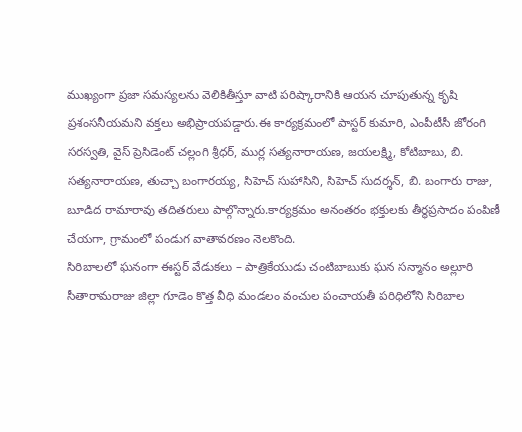ముఖ్యంగా ప్రజా సమస్యలను వెలికితీస్తూ వాటి పరిష్కారానికి ఆయన చూపుతున్న కృషి ప్రశంసనీయమని వక్తలు అభిప్రాయపడ్డారు.ఈ కార్యక్రమంలో పాస్టర్ కుమారి, ఎంపీటీసీ జోరంగి సరస్వతి, వైస్ ప్రెసిడెంట్ చల్లంగి శ్రీధర్, ముర్ల సత్యనారాయణ, జయలక్ష్మి, కోటిబాబు, బి. సత్యనారాయణ, తుచ్చా బంగారయ్య, సిహెచ్ సుహాసిని, సిహెచ్ సుదర్శన్, బి. బంగారు రాజు, బూడిద రామారావు తదితరులు పాల్గొన్నారు.కార్యక్రమం అనంతరం భక్తులకు తీర్థప్రసాదం పంపిణీ చేయగా, గ్రామంలో పండుగ వాతావరణం నెలకొంది.
సిరిబాలలో ఘనంగా ఈస్టర్ వేడుకలు – పాత్రికేయుడు చంటిబాబుకు ఘన సన్మానం అల్లూరి సీతారామరాజు జిల్లా గూడెం కొత్త వీధి మండలం వంచుల పంచాయతీ పరిధిలోని సిరిబాల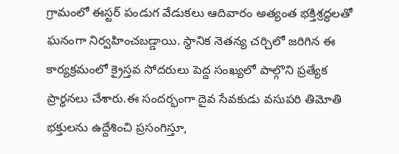గ్రామంలో ఈస్టర్ పండుగ వేడుకలు ఆదివారం అత్యంత భక్తిశ్రద్ధలతో ఘనంగా నిర్వహించబడ్డాయి. స్థానిక నెతన్య చర్చిలో జరిగిన ఈ కార్యక్రమంలో క్రైస్తవ సోదరులు పెద్ద సంఖ్యలో పాల్గొని ప్రత్యేక ప్రార్థనలు చేశారు.ఈ సందర్భంగా దైవ సేవకుడు వసుపరి తిమోతి భక్తులను ఉద్దేశించి ప్రసంగిస్తూ,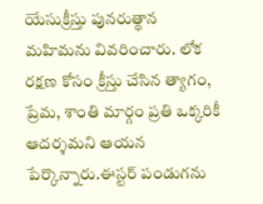యేసుక్రీస్తు పునరుత్థాన మహిమను వివరించారు. లోక రక్షణ కోసం క్రీస్తు చేసిన త్యాగం, ప్రేమ, శాంతి మార్గం ప్రతి ఒక్కరికీ ఆదర్శమని ఆయన పేర్కొన్నారు.ఈస్టర్ పండుగను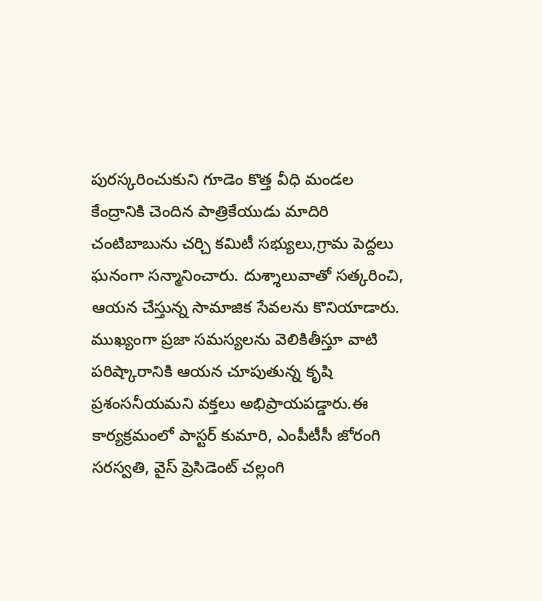పురస్కరించుకుని గూడెం కొత్త వీధి మండల కేంద్రానికి చెందిన పాత్రికేయుడు మాదిరి చంటిబాబును చర్చి కమిటీ సభ్యులు,గ్రామ పెద్దలు ఘనంగా సన్మానించారు. దుశ్శాలువాతో సత్కరించి, ఆయన చేస్తున్న సామాజిక సేవలను కొనియాడారు. ముఖ్యంగా ప్రజా సమస్యలను వెలికితీస్తూ వాటి పరిష్కారానికి ఆయన చూపుతున్న కృషి ప్రశంసనీయమని వక్తలు అభిప్రాయపడ్డారు.ఈ కార్యక్రమంలో పాస్టర్ కుమారి, ఎంపీటీసీ జోరంగి సరస్వతి, వైస్ ప్రెసిడెంట్ చల్లంగి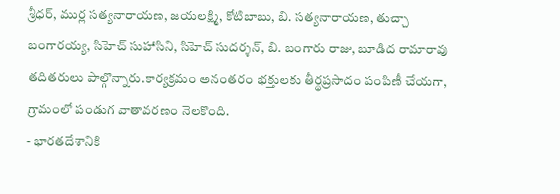శ్రీధర్, ముర్ల సత్యనారాయణ, జయలక్ష్మి, కోటిబాబు, బి. సత్యనారాయణ, తుచ్చా బంగారయ్య, సిహెచ్ సుహాసిని, సిహెచ్ సుదర్శన్, బి. బంగారు రాజు, బూడిద రామారావు తదితరులు పాల్గొన్నారు.కార్యక్రమం అనంతరం భక్తులకు తీర్థప్రసాదం పంపిణీ చేయగా, గ్రామంలో పండుగ వాతావరణం నెలకొంది.
- భారతదేశానికి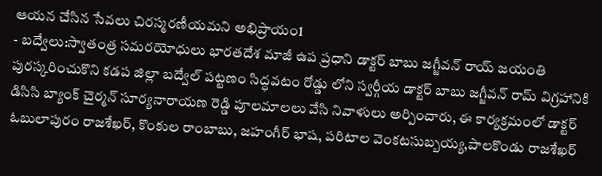ఆయన చేసిన సేవలు చిరస్మరణీయమని అభిప్రాయం1
- బద్వేలు:స్వాతంత్ర సమరయోధులు భారతదేశ మాజీ ఉప ప్రధాని డాక్టర్ బాబు జగ్జీవన్ రాయ్ జయంతి పురస్కరించుకొని కడప జిల్లా బద్వేల్ పట్టణం సిద్ధవటం రోడ్డు లోని స్వర్గీయ డాక్టర్ బాబు జగ్జీవన్ రామ్ విగ్రహానికి డిసిసి బ్యాంక్ చైర్మన్ సూర్యనారాయణ రెడ్డి పూలమాలలు వేసి నివాళులు అర్పించారు, ఈ కార్యక్రమంలో డాక్టర్ ఓబులాపురం రాజశేఖర్, కొంకుల రాంబాబు, జహంగీర్ భాష, పరిటాల వెంకటసుబ్బయ్య,పాలకొండు రాజశేఖర్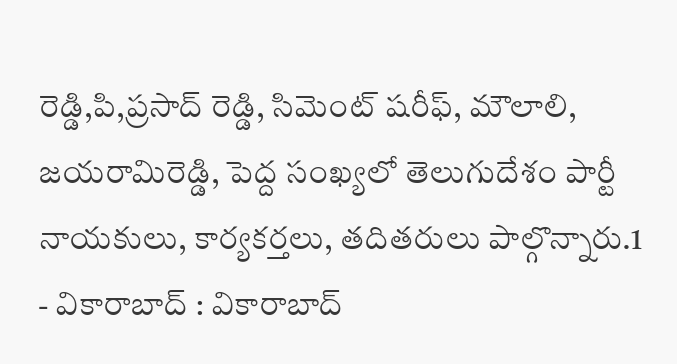రెడ్డి,పి,ప్రసాద్ రెడ్డి, సిమెంట్ షరీఫ్, మౌలాలి, జయరామిరెడ్డి, పెద్ద సంఖ్యలో తెలుగుదేశం పార్టీ నాయకులు, కార్యకర్తలు, తదితరులు పాల్గొన్నారు.1
- వికారాబాద్ : వికారాబాద్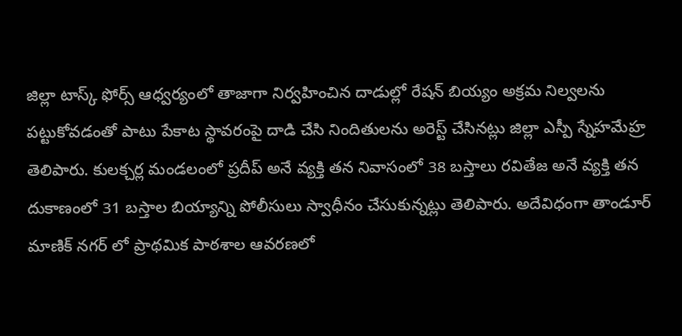జిల్లా టాస్క్ ఫోర్స్ ఆధ్వర్యంలో తాజాగా నిర్వహించిన దాడుల్లో రేషన్ బియ్యం అక్రమ నిల్వలను పట్టుకోవడంతో పాటు పేకాట స్థావరంపై దాడి చేసి నిందితులను అరెస్ట్ చేసినట్లు జిల్లా ఎస్పీ స్నేహమేహ్ర తెలిపారు. కులక్చర్ల మండలంలో ప్రదీప్ అనే వ్యక్తి తన నివాసంలో 38 బస్తాలు రవితేజ అనే వ్యక్తి తన దుకాణంలో 31 బస్తాల బియ్యాన్ని పోలీసులు స్వాధీనం చేసుకున్నట్లు తెలిపారు. అదేవిధంగా తాండూర్ మాణిక్ నగర్ లో ప్రాథమిక పాఠశాల ఆవరణలో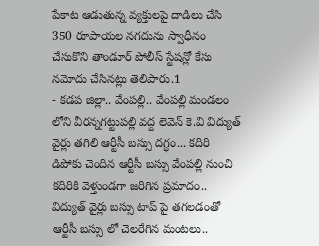పేకాట ఆడుతున్న వ్యక్తులపై దాడిలు చేసి 350 రూపాయల నగదును స్వాధీనం చేసుకొని తాండూర్ పోలీస్ స్టేషన్లో కేసు నమోదు చేసినట్లు తెలిపారు.1
- కడప జిల్లా.. వేంపల్లి.. వేంపల్లి మండలం లోని వీరన్నగట్టుపల్లి వద్ద లెవెన్ కె.వి విద్యుత్ వైర్లు తగిలి ఆర్టీసీ బస్సు దగ్ధం... కదిరి డిపోకు చెందిన ఆర్టీసీ బస్సు వేంపల్లి నుంచి కదిరికి వెళ్తుండగా జరిగిన ప్రమాదం.. విద్యుత్ వైర్లు బస్సు టాప్ పై తగలడంతో ఆర్టీసీ బస్సు లో చెలరేగిన మంటలు..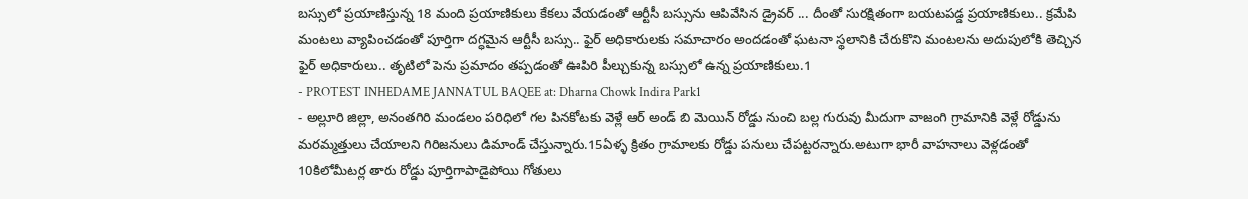బస్సులో ప్రయాణిస్తున్న 18 మంది ప్రయాణికులు కేకలు వేయడంతో ఆర్టీసీ బస్సును ఆపివేసిన డ్రైవర్ ... దీంతో సురక్షితంగా బయటపడ్డ ప్రయాణికులు.. క్రమేపి మంటలు వ్యాపించడంతో పూర్తిగా దగ్ధమైన ఆర్టీసీ బస్సు.. ఫైర్ అధికారులకు సమాచారం అందడంతో ఘటనా స్థలానికి చేరుకొని మంటలను అదుపులోకి తెచ్చిన ఫైర్ అధికారులు.. తృటిలో పెను ప్రమాదం తప్పడంతో ఊపిరి పీల్చుకున్న బస్సులో ఉన్న ప్రయాణికులు.1
- PROTEST INHEDAME JANNATUL BAQEE at: Dharna Chowk Indira Park1
- అల్లూరి జిల్లా, అనంతగిరి మండలం పరిధిలో గల పినకోటకు వెళ్లే ఆర్ అండ్ బి మెయిన్ రోడ్డు నుంచి బల్ల గురువు మీదుగా వాజంగి గ్రామానికి వెళ్లే రోడ్డును మరమ్మత్తులు చేయాలని గిరిజనులు డిమాండ్ చేస్తున్నారు.15ఏళ్ళ క్రితం గ్రామాలకు రోడ్డు పనులు చేపట్టరన్నారు.అటుగా భారీ వాహనాలు వెళ్లడంతో 10కిలోమీటర్ల తారు రోడ్డు పూర్తిగాపాడైపోయి గోతులు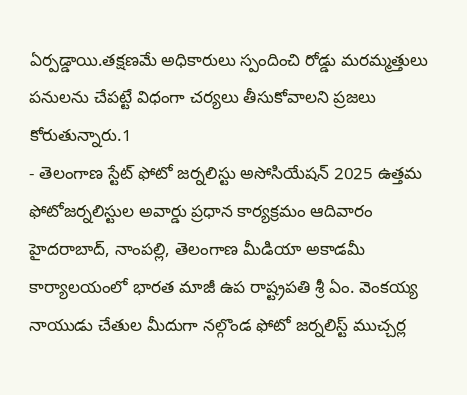ఏర్పడ్డాయి.తక్షణమే అధికారులు స్పందించి రోడ్డు మరమ్మత్తులు పనులను చేపట్టే విధంగా చర్యలు తీసుకోవాలని ప్రజలు కోరుతున్నారు.1
- తెలంగాణ స్టేట్ ఫోటో జర్నలిస్టు అసోసియేషన్ 2025 ఉత్తమ ఫోటోజర్నలిస్టుల అవార్డు ప్రధాన కార్యక్రమం ఆదివారం హైదరాబాద్, నాంపల్లి, తెలంగాణ మీడియా అకాడమీ కార్యాలయంలో భారత మాజీ ఉప రాష్ట్రపతి శ్రీ ఏం. వెంకయ్య నాయుడు చేతుల మీదుగా నల్గొండ ఫోటో జర్నలిస్ట్ ముచ్చర్ల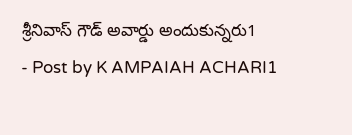శ్రీనివాస్ గౌడ్ అవార్డు అందుకున్నరు1
- Post by K AMPAIAH ACHARI1